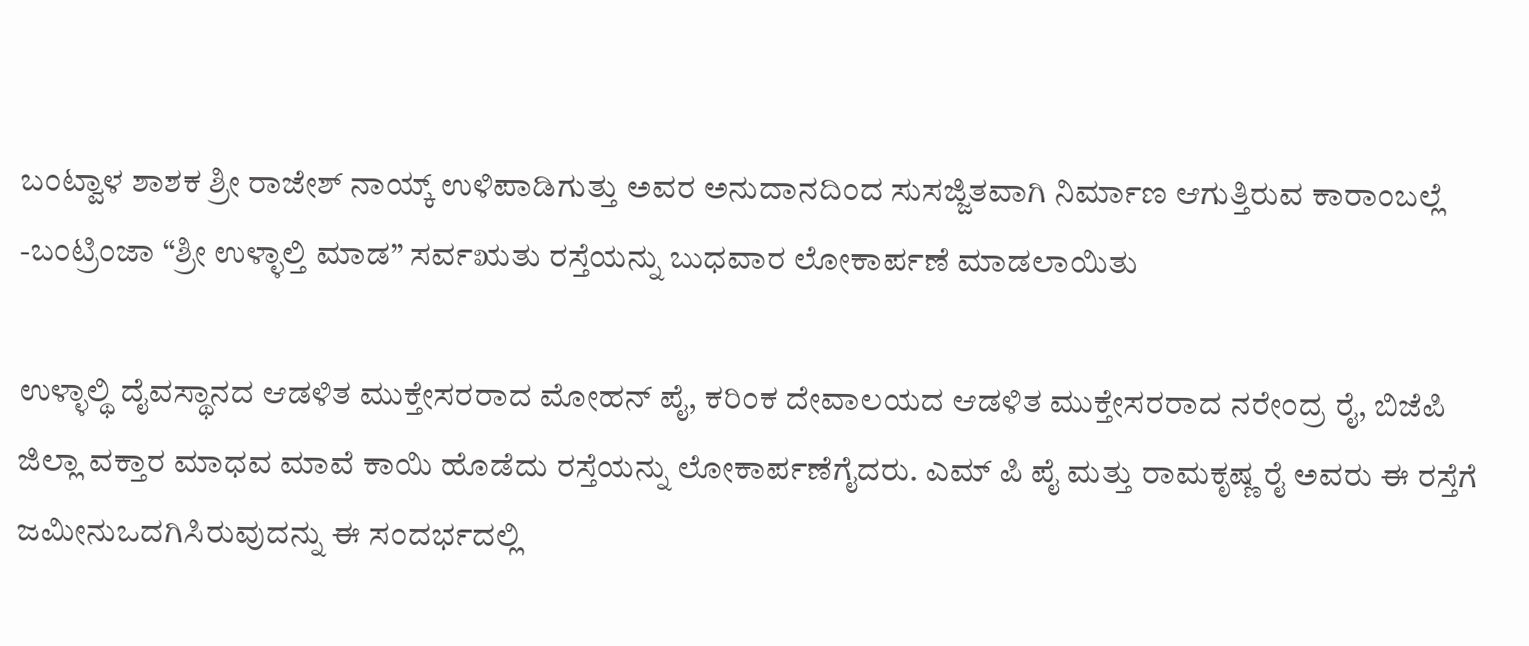ಬಂಟ್ವಾಳ ಶಾಶಕ ಶ್ರೀ ರಾಜೇಶ್ ನಾಯ್ಕ್ ಉಳಿಪಾಡಿಗುತ್ತು ಅವರ ಅನುದಾನದಿಂದ ಸುಸಜ್ಜಿತವಾಗಿ ನಿರ್ಮಾಣ ಆಗುತ್ತಿರುವ ಕಾರಾಂಬಲ್ಲೆ -ಬಂಟ್ರಿಂಜಾ “ಶ್ರೀ ಉಳ್ಳಾಲ್ತಿ ಮಾಡ” ಸರ್ವಋತು ರಸ್ತೆಯನ್ನು ಬುಧವಾರ ಲೋಕಾರ್ಪಣೆ ಮಾಡಲಾಯಿತು

ಉಳ್ಳಾಲ್ಥಿ ದೈವಸ್ಥಾನದ ಆಡಳಿತ ಮುಕ್ತೇಸರರಾದ ಮೋಹನ್ ಪೈ, ಕರಿಂಕ ದೇವಾಲಯದ ಆಡಳಿತ ಮುಕ್ತೇಸರರಾದ ನರೇಂದ್ರ ರೈ, ಬಿಜೆಪಿ ಜಿಲ್ಲಾ ವಕ್ತಾರ ಮಾಧವ ಮಾವೆ ಕಾಯಿ ಹೊಡೆದು ರಸ್ತೆಯನ್ನು ಲೋಕಾರ್ಪಣೆಗೈದರು. ಎಮ್ ಪಿ ಪೈ ಮತ್ತು ರಾಮಕೃಷ್ಣ ರೈ ಅವರು ಈ ರಸ್ತೆಗೆ ಜಮೀನುಒದಗಿಸಿರುವುದನ್ನು ಈ ಸಂದರ್ಭದಲ್ಲಿ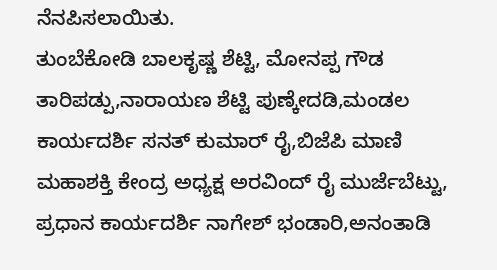ನೆನಪಿಸಲಾಯಿತು.
ತುಂಬೆಕೋಡಿ ಬಾಲಕೃಷ್ಣ ಶೆಟ್ಟಿ, ಮೋನಪ್ಪ ಗೌಡ ತಾರಿಪಡ್ಪು,ನಾರಾಯಣ ಶೆಟ್ಟಿ ಪುಣ್ಕೇದಡಿ,ಮಂಡಲ ಕಾರ್ಯದರ್ಶಿ ಸನತ್ ಕುಮಾರ್ ರೈ,ಬಿಜೆಪಿ ಮಾಣಿ ಮಹಾಶಕ್ತಿ ಕೇಂದ್ರ ಅಧ್ಯಕ್ಷ ಅರವಿಂದ್ ರೈ ಮುರ್ಜೆಬೆಟ್ಟು, ಪ್ರಧಾನ ಕಾರ್ಯದರ್ಶಿ ನಾಗೇಶ್ ಭಂಡಾರಿ,ಅನಂತಾಡಿ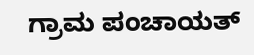ಗ್ರಾಮ ಪಂಚಾಯತ್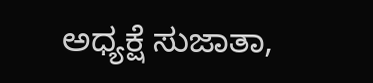ಅಧ್ಯಕ್ಷೆ ಸುಜಾತಾ,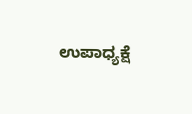ಉಪಾಧ್ಯಕ್ಷೆ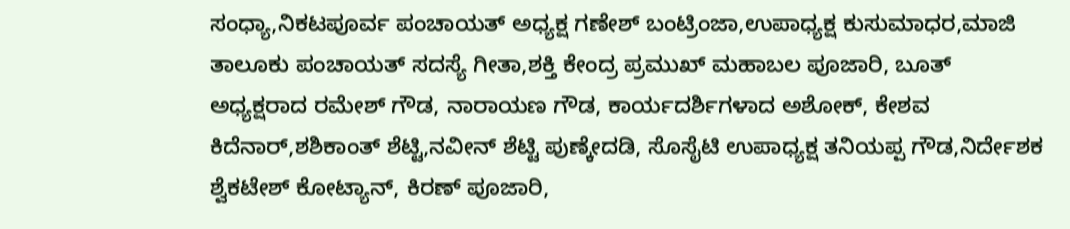ಸಂಧ್ಯಾ,ನಿಕಟಪೂರ್ವ ಪಂಚಾಯತ್ ಅಧ್ಯಕ್ಷ ಗಣೇಶ್ ಬಂಟ್ರಿಂಜಾ,ಉಪಾಧ್ಯಕ್ಷ ಕುಸುಮಾಧರ,ಮಾಜಿ ತಾಲೂಕು ಪಂಚಾಯತ್ ಸದಸ್ಯೆ ಗೀತಾ,ಶಕ್ತಿ ಕೇಂದ್ರ ಪ್ರಮುಖ್ ಮಹಾಬಲ ಪೂಜಾರಿ, ಬೂತ್ ಅಧ್ಯಕ್ಷರಾದ ರಮೇಶ್ ಗೌಡ, ನಾರಾಯಣ ಗೌಡ, ಕಾರ್ಯದರ್ಶಿಗಳಾದ ಅಶೋಕ್, ಕೇಶವ ಕಿದೆನಾರ್,ಶಶಿಕಾಂತ್ ಶೆಟ್ಟಿ,ನವೀನ್ ಶೆಟ್ಟಿ ಪುಣ್ಕೇದಡಿ, ಸೊಸೈಟಿ ಉಪಾಧ್ಯಕ್ಷ ತನಿಯಪ್ಪ ಗೌಡ,ನಿರ್ದೇಶಕ ಶ್ವೆಕಟೇಶ್ ಕೋಟ್ಯಾನ್, ಕಿರಣ್ ಪೂಜಾರಿ,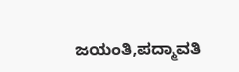ಜಯಂತಿ,ಪದ್ಮಾವತಿ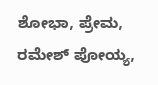ಶೋಭಾ, ಪ್ರೇಮ, ರಮೇಶ್ ಪೋಯ್ಯ,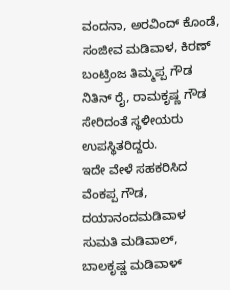ವಂದನಾ, ಅರವಿಂದ್ ಕೊಂಡೆ, ಸಂಜೀವ ಮಡಿವಾಳ, ಕಿರಣ್ ಬಂಟ್ರಿಂಜ ತಿಮ್ಮಪ್ಪ ಗೌಡ ನಿತಿನ್ ರೈ, ರಾಮಕೃಷ್ಣ ಗೌಡ ಸೇರಿದಂತೆ ಸ್ಥಳೀಯರು ಉಪಸ್ಥಿತರಿದ್ದರು.
ಇದೇ ವೇಳೆ ಸಹಕರಿಸಿದ ವೆಂಕಪ್ಪ ಗೌಡ, ದಯಾನಂದಮಡಿವಾಳ ಸುಮತಿ ಮಡಿವಾಲ್, ಬಾಲಕೃಷ್ಣ ಮಡಿವಾಳ್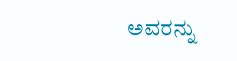ಅವರನ್ನು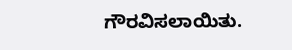ಗೌರವಿಸಲಾಯಿತು.